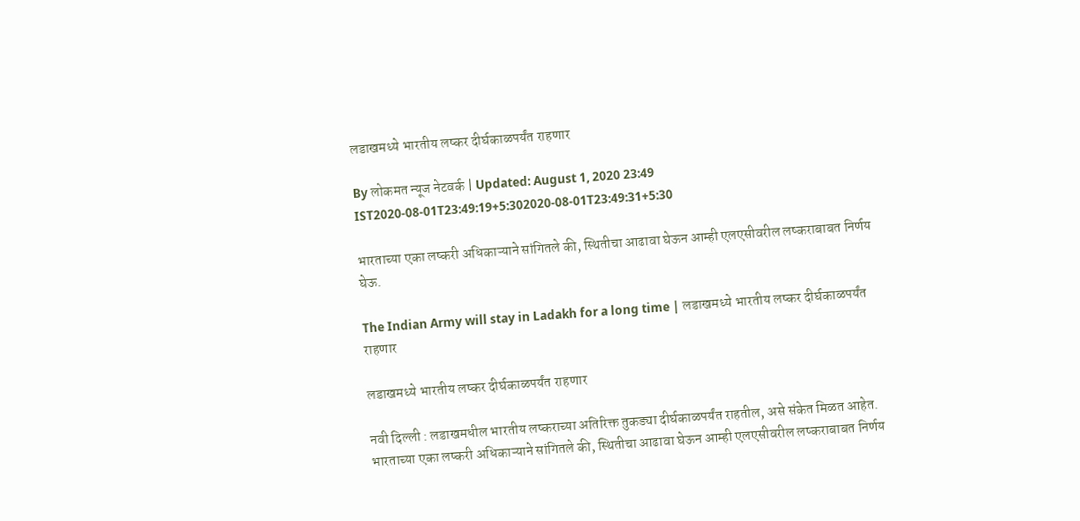लडाखमध्ये भारतीय लष्कर दीर्घकाळपर्यंत राहणार

By लोकमत न्यूज नेटवर्क | Updated: August 1, 2020 23:49 IST2020-08-01T23:49:19+5:302020-08-01T23:49:31+5:30

भारताच्या एका लष्करी अधिकाऱ्याने सांगितले की, स्थितीचा आढावा घेऊन आम्ही एलएसीवरील लष्कराबाबत निर्णय घेऊ.

The Indian Army will stay in Ladakh for a long time | लडाखमध्ये भारतीय लष्कर दीर्घकाळपर्यंत राहणार

लडाखमध्ये भारतीय लष्कर दीर्घकाळपर्यंत राहणार

नवी दिल्ली : लडाखमधील भारतीय लष्कराच्या अतिरिक्त तुकड्या दीर्घकाळपर्यंत राहतील, असे संकेत मिळत आहेत. भारताच्या एका लष्करी अधिकाऱ्याने सांगितले की, स्थितीचा आढावा घेऊन आम्ही एलएसीवरील लष्कराबाबत निर्णय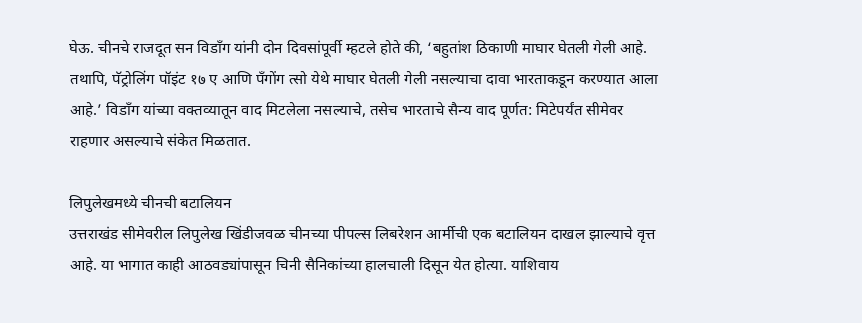घेऊ. चीनचे राजदूत सन विडाँग यांनी दोन दिवसांपूर्वी म्हटले होते की, ‘बहुतांश ठिकाणी माघार घेतली गेली आहे. तथापि, पॅट्रोलिंग पॉइंट १७ ए आणि पँगोंग त्सो येथे माघार घेतली गेली नसल्याचा दावा भारताकडून करण्यात आला आहे.’ विडाँग यांच्या वक्तव्यातून वाद मिटलेला नसल्याचे, तसेच भारताचे सैन्य वाद पूर्णत: मिटेपर्यंत सीमेवर राहणार असल्याचे संकेत मिळतात.

लिपुलेखमध्ये चीनची बटालियन
उत्तराखंड सीमेवरील लिपुलेख खिंडीजवळ चीनच्या पीपल्स लिबरेशन आर्मीची एक बटालियन दाखल झाल्याचे वृत्त आहे. या भागात काही आठवड्यांपासून चिनी सैनिकांच्या हालचाली दिसून येत होत्या. याशिवाय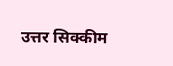उत्तर सिक्कीम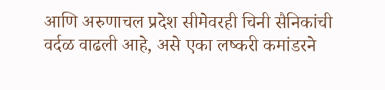आणि अरुणाचल प्रदेश सीमेवरही चिनी सैनिकांची वर्दळ वाढली आहे, असे एका लष्करी कमांडरने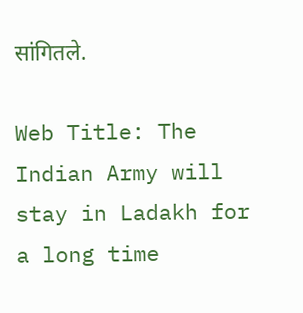सांगितले.

Web Title: The Indian Army will stay in Ladakh for a long time